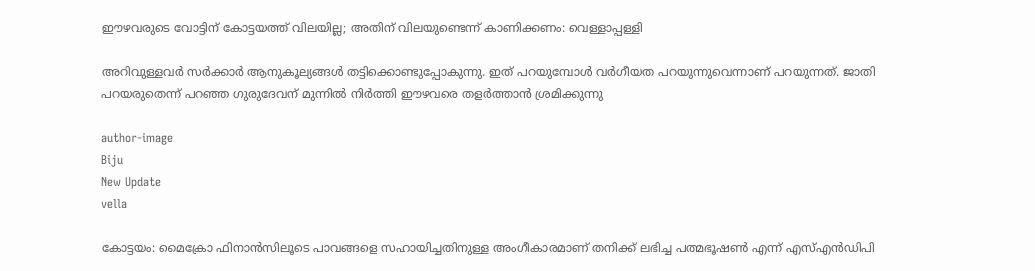ഈഴവരുടെ വോട്ടിന് കോട്ടയത്ത് വിലയില്ല; അതിന് വിലയുണ്ടെന്ന് കാണിക്കണം: വെള്ളാപ്പള്ളി

അറിവുള്ളവര്‍ സര്‍ക്കാര്‍ ആനുകൂല്യങ്ങള്‍ തട്ടിക്കൊണ്ടുപ്പോകുന്നു. ഇത് പറയുമ്പോള്‍ വര്‍ഗീയത പറയുന്നുവെന്നാണ് പറയുന്നത്. ജാതി പറയരുതെന്ന് പറഞ്ഞ ഗുരുദേവന് മുന്നില്‍ നിര്‍ത്തി ഈഴവരെ തളര്‍ത്താന്‍ ശ്രമിക്കുന്നു

author-image
Biju
New Update
vella

കോട്ടയം: മൈക്രോ ഫിനാന്‍സിലൂടെ പാവങ്ങളെ സഹായിച്ചതിനുള്ള അംഗീകാരമാണ് തനിക്ക് ലഭിച്ച പത്മഭൂഷണ്‍ എന്ന് എസ്എന്‍ഡിപി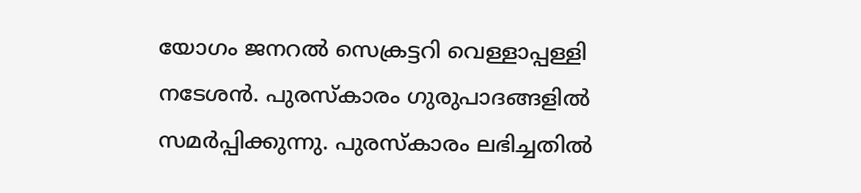യോഗം ജനറല്‍ സെക്രട്ടറി വെള്ളാപ്പള്ളി നടേശന്‍. പുരസ്‌കാരം ഗുരുപാദങ്ങളില്‍ സമര്‍പ്പിക്കുന്നു. പുരസ്‌കാരം ലഭിച്ചതില്‍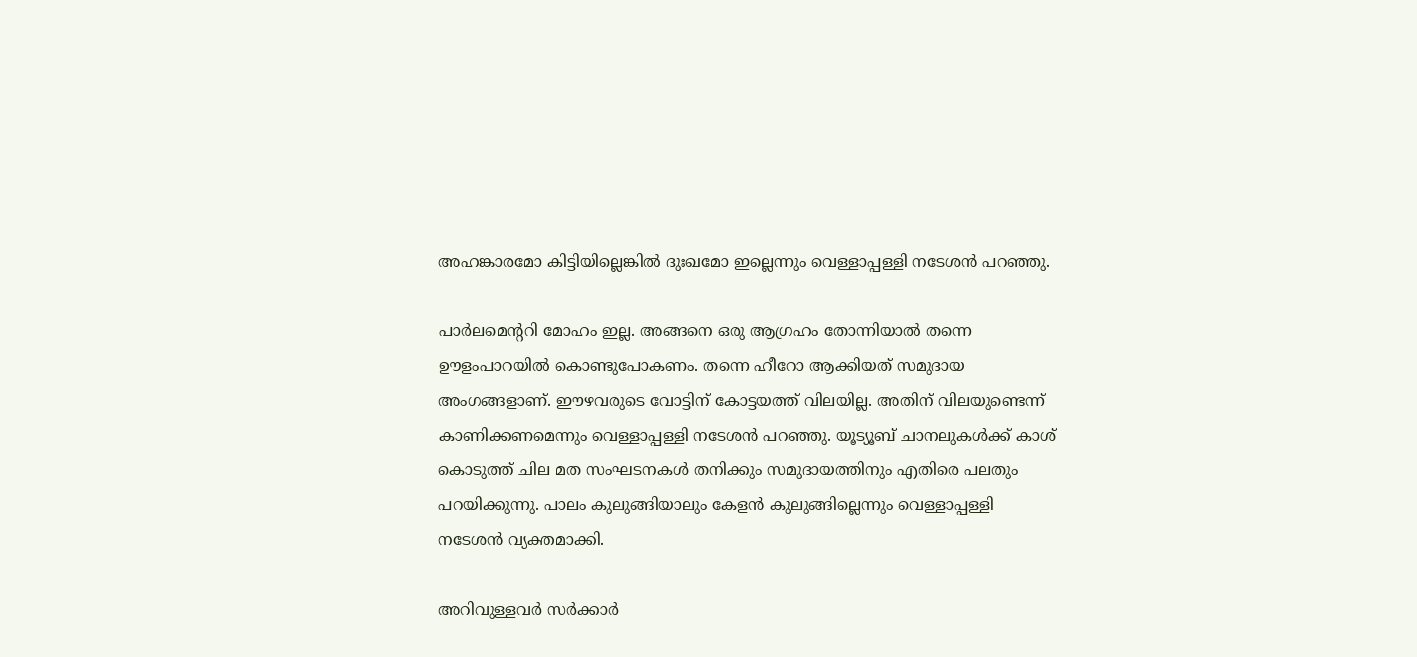അഹങ്കാരമോ കിട്ടിയില്ലെങ്കില്‍ ദുഃഖമോ ഇല്ലെന്നും വെള്ളാപ്പള്ളി നടേശന്‍ പറഞ്ഞു.

പാര്‍ലമെന്ററി മോഹം ഇല്ല. അങ്ങനെ ഒരു ആഗ്രഹം തോന്നിയാല്‍ തന്നെ ഊളംപാറയില്‍ കൊണ്ടുപോകണം. തന്നെ ഹീറോ ആക്കിയത് സമുദായ അംഗങ്ങളാണ്. ഈഴവരുടെ വോട്ടിന് കോട്ടയത്ത് വിലയില്ല. അതിന് വിലയുണ്ടെന്ന് കാണിക്കണമെന്നും വെള്ളാപ്പള്ളി നടേശന്‍ പറഞ്ഞു. യൂട്യൂബ് ചാനലുകള്‍ക്ക് കാശ് കൊടുത്ത് ചില മത സംഘടനകള്‍ തനിക്കും സമുദായത്തിനും എതിരെ പലതും പറയിക്കുന്നു. പാലം കുലുങ്ങിയാലും കേളന്‍ കുലുങ്ങില്ലെന്നും വെള്ളാപ്പള്ളി നടേശന്‍ വ്യക്തമാക്കി.

അറിവുള്ളവര്‍ സര്‍ക്കാര്‍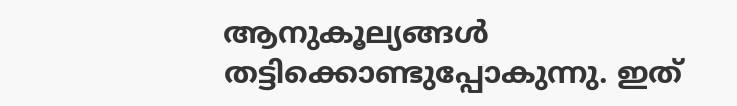ആനുകൂല്യങ്ങള്‍ തട്ടിക്കൊണ്ടുപ്പോകുന്നു. ഇത്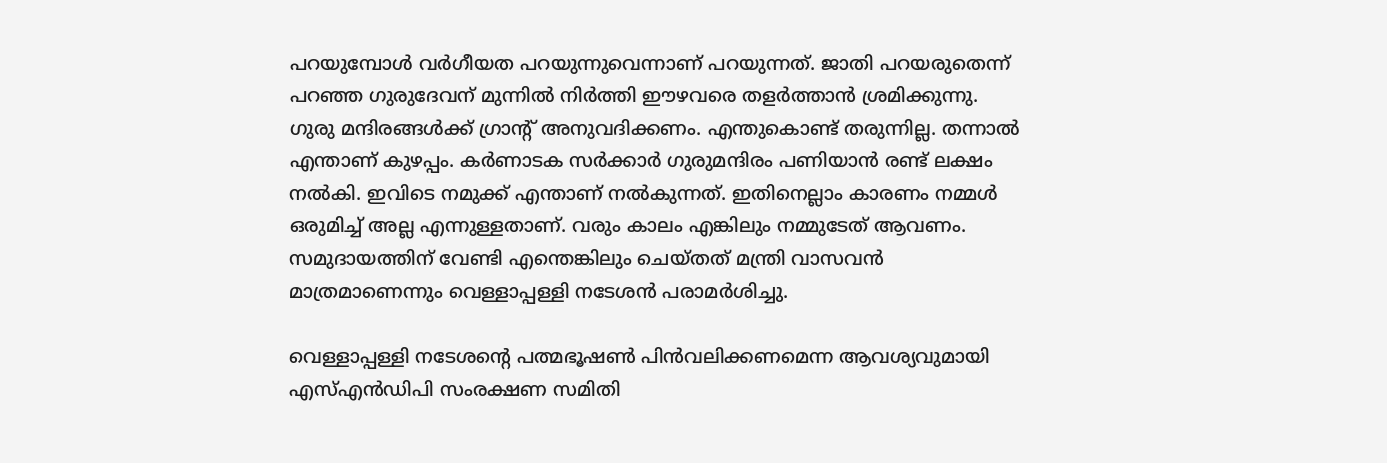പറയുമ്പോള്‍ വര്‍ഗീയത പറയുന്നുവെന്നാണ് പറയുന്നത്. ജാതി പറയരുതെന്ന് പറഞ്ഞ ഗുരുദേവന് മുന്നില്‍ നിര്‍ത്തി ഈഴവരെ തളര്‍ത്താന്‍ ശ്രമിക്കുന്നു. ഗുരു മന്ദിരങ്ങള്‍ക്ക് ഗ്രാന്റ് അനുവദിക്കണം. എന്തുകൊണ്ട് തരുന്നില്ല. തന്നാല്‍ എന്താണ് കുഴപ്പം. കര്‍ണാടക സര്‍ക്കാര്‍ ഗുരുമന്ദിരം പണിയാന്‍ രണ്ട് ലക്ഷം നല്‍കി. ഇവിടെ നമുക്ക് എന്താണ് നല്‍കുന്നത്. ഇതിനെല്ലാം കാരണം നമ്മള്‍ ഒരുമിച്ച് അല്ല എന്നുള്ളതാണ്. വരും കാലം എങ്കിലും നമ്മുടേത് ആവണം. സമുദായത്തിന് വേണ്ടി എന്തെങ്കിലും ചെയ്തത് മന്ത്രി വാസവന്‍ മാത്രമാണെന്നും വെള്ളാപ്പള്ളി നടേശന്‍ പരാമര്‍ശിച്ചു.

വെള്ളാപ്പള്ളി നടേശന്റെ പത്മഭൂഷണ്‍ പിന്‍വലിക്കണമെന്ന ആവശ്യവുമായി എസ്എന്‍ഡിപി സംരക്ഷണ സമിതി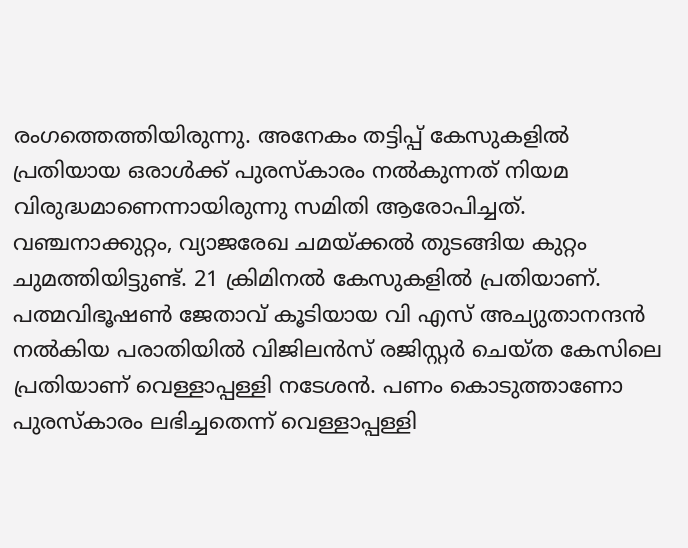രംഗത്തെത്തിയിരുന്നു. അനേകം തട്ടിപ്പ് കേസുകളില്‍ പ്രതിയായ ഒരാള്‍ക്ക് പുരസ്‌കാരം നല്‍കുന്നത് നിയമ വിരുദ്ധമാണെന്നായിരുന്നു സമിതി ആരോപിച്ചത്. വഞ്ചനാക്കുറ്റം, വ്യാജരേഖ ചമയ്ക്കല്‍ തുടങ്ങിയ കുറ്റം ചുമത്തിയിട്ടുണ്ട്. 21 ക്രിമിനല്‍ കേസുകളില്‍ പ്രതിയാണ്. പത്മവിഭൂഷണ്‍ ജേതാവ് കൂടിയായ വി എസ് അച്യുതാനന്ദന്‍ നല്‍കിയ പരാതിയില്‍ വിജിലന്‍സ് രജിസ്റ്റര്‍ ചെയ്ത കേസിലെ പ്രതിയാണ് വെള്ളാപ്പള്ളി നടേശന്‍. പണം കൊടുത്താണോ പുരസ്‌കാരം ലഭിച്ചതെന്ന് വെള്ളാപ്പള്ളി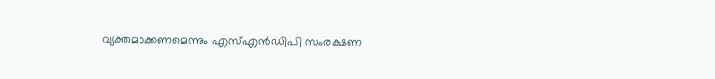വ്യക്തമാക്കണമെന്നും എസ്എന്‍ഡിപി സംരക്ഷണ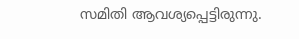സമിതി ആവശ്യപ്പെട്ടിരുന്നു.